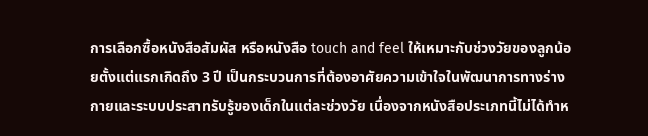การเลือกซื้อหนังสือสัมผัส หรือหนังสือ touch and feel ให้เหมาะกับช่วงวัยของลูกน้อยตั้งแต่แรกเกิดถึง 3 ปี เป็นกระบวนการที่ต้องอาศัยความเข้าใจในพัฒนาการทางร่างกายและระบบประสาทรับรู้ของเด็กในแต่ละช่วงวัย เนื่องจากหนังสือประเภทนี้ไม่ได้ทำห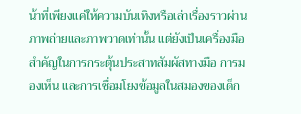น้าที่เพียงแค่ให้ความบันเทิงหรือเล่าเรื่องราวผ่านภาพถ่ายและภาพวาดเท่านั้น แต่ยังเป็นเครื่องมือสำคัญในการกระตุ้นประสาทสัมผัสทางมือ การมองเห็น และการเชื่อมโยงข้อมูลในสมองของเด็ก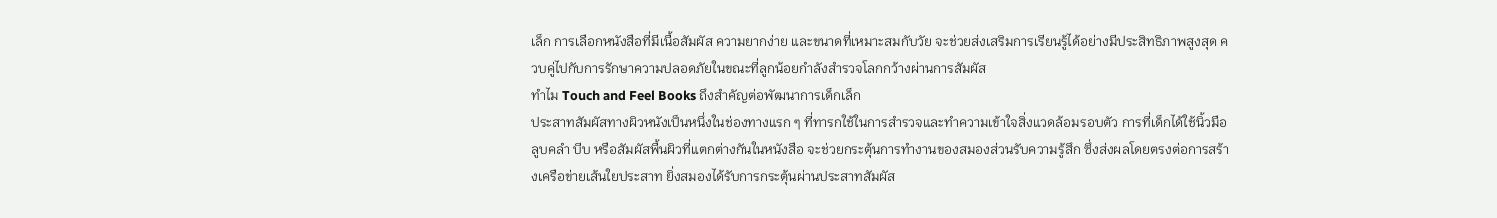เล็ก การเลือกหนังสือที่มีเนื้อสัมผัส ความยากง่าย และขนาดที่เหมาะสมกับวัย จะช่วยส่งเสริมการเรียนรู้ได้อย่างมีประสิทธิภาพสูงสุด ควบคู่ไปกับการรักษาความปลอดภัยในขณะที่ลูกน้อยกำลังสำรวจโลกกว้างผ่านการสัมผัส
ทำไม Touch and Feel Books ถึงสำคัญต่อพัฒนาการเด็กเล็ก
ประสาทสัมผัสทางผิวหนังเป็นหนึ่งในช่องทางแรก ๆ ที่ทารกใช้ในการสำรวจและทำความเข้าใจสิ่งแวดล้อมรอบตัว การที่เด็กได้ใช้นิ้วมือลูบคลำ บีบ หรือสัมผัสพื้นผิวที่แตกต่างกันในหนังสือ จะช่วยกระตุ้นการทำงานของสมองส่วนรับความรู้สึก ซึ่งส่งผลโดยตรงต่อการสร้างเครือข่ายเส้นใยประสาท ยิ่งสมองได้รับการกระตุ้นผ่านประสาทสัมผัส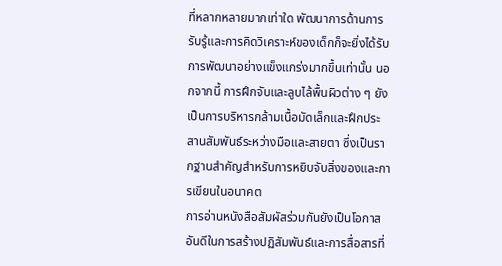ที่หลากหลายมากเท่าใด พัฒนาการด้านการรับรู้และการคิดวิเคราะห์ของเด็กก็จะยิ่งได้รับการพัฒนาอย่างแข็งแกร่งมากขึ้นเท่านั้น นอกจากนี้ การฝึกจับและลูบไล้พื้นผิวต่าง ๆ ยังเป็นการบริหารกล้ามเนื้อมัดเล็กและฝึกประสานสัมพันธ์ระหว่างมือและสายตา ซึ่งเป็นรากฐานสำคัญสำหรับการหยิบจับสิ่งของและการเขียนในอนาคต
การอ่านหนังสือสัมผัสร่วมกันยังเป็นโอกาสอันดีในการสร้างปฏิสัมพันธ์และการสื่อสารที่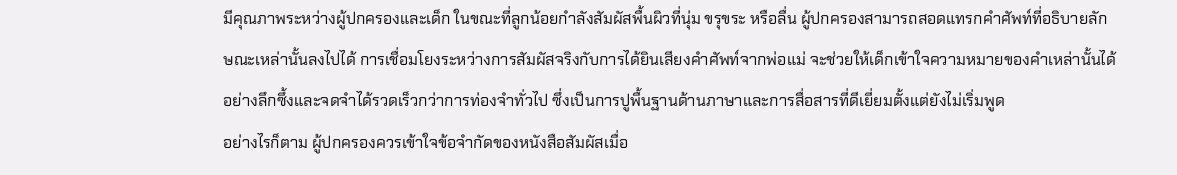มีคุณภาพระหว่างผู้ปกครองและเด็ก ในขณะที่ลูกน้อยกำลังสัมผัสพื้นผิวที่นุ่ม ขรุขระ หรือลื่น ผู้ปกครองสามารถสอดแทรกคำศัพท์ที่อธิบายลักษณะเหล่านั้นลงไปได้ การเชื่อมโยงระหว่างการสัมผัสจริงกับการได้ยินเสียงคำศัพท์จากพ่อแม่ จะช่วยให้เด็กเข้าใจความหมายของคำเหล่านั้นได้อย่างลึกซึ้งและจดจำได้รวดเร็วกว่าการท่องจำทั่วไป ซึ่งเป็นการปูพื้นฐานด้านภาษาและการสื่อสารที่ดีเยี่ยมตั้งแต่ยังไม่เริ่มพูด
อย่างไรก็ตาม ผู้ปกครองควรเข้าใจข้อจำกัดของหนังสือสัมผัสเมื่อ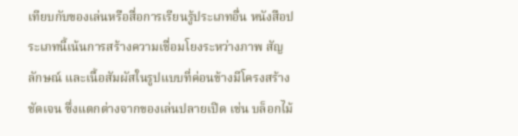เทียบกับของเล่นหรือสื่อการเรียนรู้ประเภทอื่น หนังสือประเภทนี้เน้นการสร้างความเชื่อมโยงระหว่างภาพ สัญลักษณ์ และเนื้อสัมผัสในรูปแบบที่ค่อนข้างมีโครงสร้างชัดเจน ซึ่งแตกต่างจากของเล่นปลายเปิด เช่น บล็อกไม้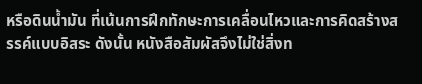หรือดินน้ำมัน ที่เน้นการฝึกทักษะการเคลื่อนไหวและการคิดสร้างสรรค์แบบอิสระ ดังนั้น หนังสือสัมผัสจึงไม่ใช่สิ่งท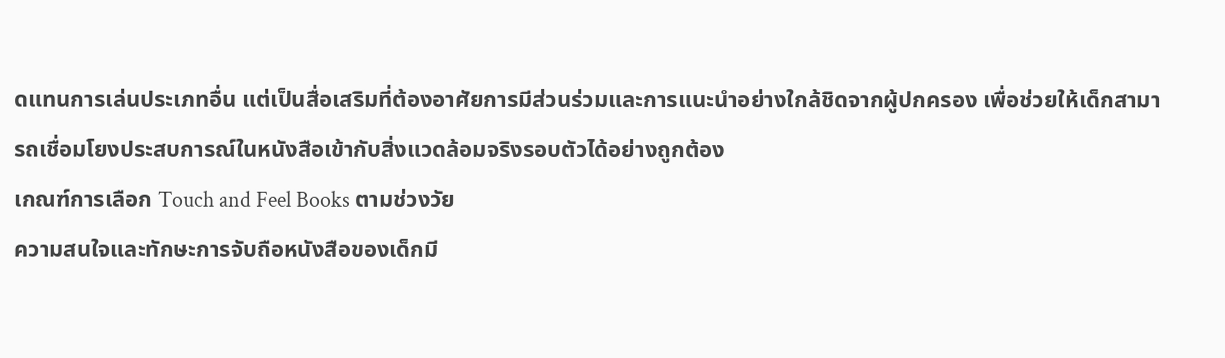ดแทนการเล่นประเภทอื่น แต่เป็นสื่อเสริมที่ต้องอาศัยการมีส่วนร่วมและการแนะนำอย่างใกล้ชิดจากผู้ปกครอง เพื่อช่วยให้เด็กสามารถเชื่อมโยงประสบการณ์ในหนังสือเข้ากับสิ่งแวดล้อมจริงรอบตัวได้อย่างถูกต้อง
เกณฑ์การเลือก Touch and Feel Books ตามช่วงวัย
ความสนใจและทักษะการจับถือหนังสือของเด็กมี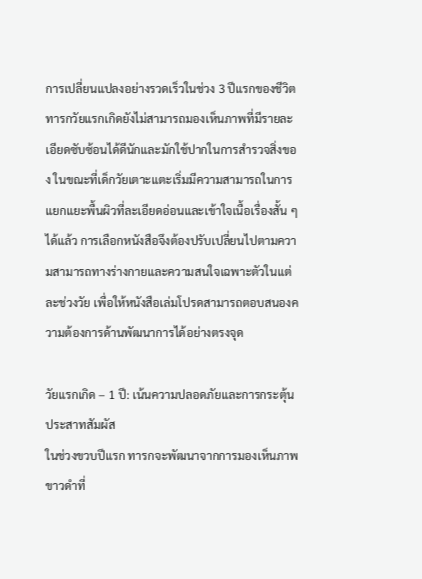การเปลี่ยนแปลงอย่างรวดเร็วในช่วง 3 ปีแรกของชีวิต ทารกวัยแรกเกิดยังไม่สามารถมองเห็นภาพที่มีรายละเอียดซับซ้อนได้ดีนักและมักใช้ปากในการสำรวจสิ่งของ ในขณะที่เด็กวัยเตาะแตะเริ่มมีความสามารถในการแยกแยะพื้นผิวที่ละเอียดอ่อนและเข้าใจเนื้อเรื่องสั้น ๆ ได้แล้ว การเลือกหนังสือจึงต้องปรับเปลี่ยนไปตามความสามารถทางร่างกายและความสนใจเฉพาะตัวในแต่ละช่วงวัย เพื่อให้หนังสือเล่มโปรดสามารถตอบสนองความต้องการด้านพัฒนาการได้อย่างตรงจุด

วัยแรกเกิด – 1 ปี: เน้นความปลอดภัยและการกระตุ้นประสาทสัมผัส
ในช่วงขวบปีแรก ทารกจะพัฒนาจากการมองเห็นภาพขาวดำที่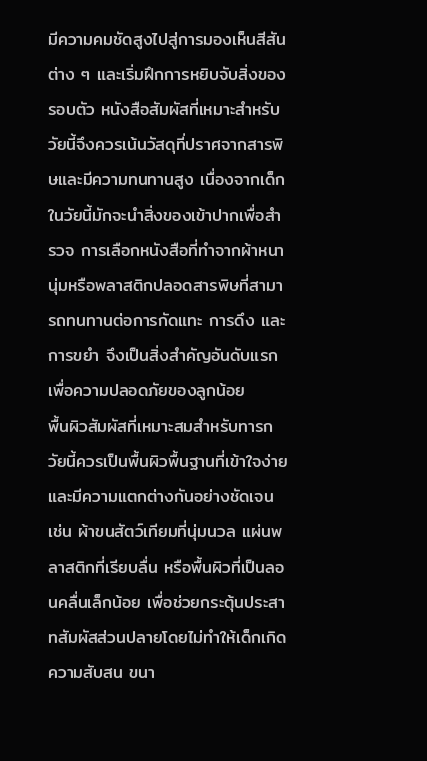มีความคมชัดสูงไปสู่การมองเห็นสีสันต่าง ๆ และเริ่มฝึกการหยิบจับสิ่งของรอบตัว หนังสือสัมผัสที่เหมาะสำหรับวัยนี้จึงควรเน้นวัสดุที่ปราศจากสารพิษและมีความทนทานสูง เนื่องจากเด็กในวัยนี้มักจะนำสิ่งของเข้าปากเพื่อสำรวจ การเลือกหนังสือที่ทำจากผ้าหนานุ่มหรือพลาสติกปลอดสารพิษที่สามารถทนทานต่อการกัดแทะ การดึง และการขยำ จึงเป็นสิ่งสำคัญอันดับแรกเพื่อความปลอดภัยของลูกน้อย
พื้นผิวสัมผัสที่เหมาะสมสำหรับทารกวัยนี้ควรเป็นพื้นผิวพื้นฐานที่เข้าใจง่ายและมีความแตกต่างกันอย่างชัดเจน เช่น ผ้าขนสัตว์เทียมที่นุ่มนวล แผ่นพลาสติกที่เรียบลื่น หรือพื้นผิวที่เป็นลอนคลื่นเล็กน้อย เพื่อช่วยกระตุ้นประสาทสัมผัสส่วนปลายโดยไม่ทำให้เด็กเกิดความสับสน ขนา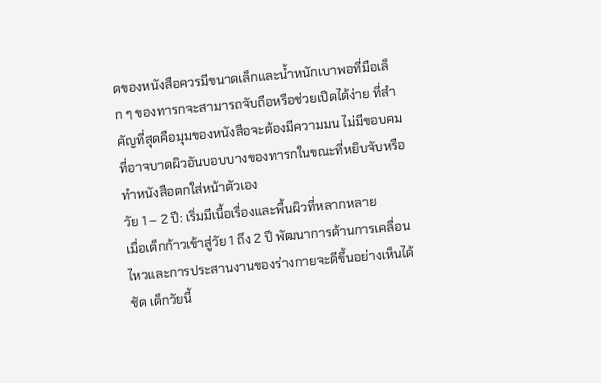ดของหนังสือควรมีขนาดเล็กและน้ำหนักเบาพอที่มือเล็ก ๆ ของทารกจะสามารถจับถือหรือช่วยเปิดได้ง่าย ที่สำคัญที่สุดคือมุมของหนังสือจะต้องมีความมน ไม่มีขอบคมที่อาจบาดผิวอันบอบบางของทารกในขณะที่หยิบจับหรือทำหนังสือตกใส่หน้าตัวเอง
วัย 1 – 2 ปี: เริ่มมีเนื้อเรื่องและพื้นผิวที่หลากหลาย
เมื่อเด็กก้าวเข้าสู่วัย 1 ถึง 2 ปี พัฒนาการด้านการเคลื่อนไหวและการประสานงานของร่างกายจะดีขึ้นอย่างเห็นได้ชัด เด็กวัยนี้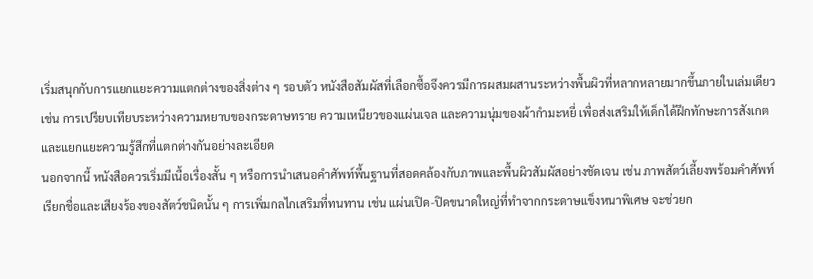เริ่มสนุกกับการแยกแยะความแตกต่างของสิ่งต่าง ๆ รอบตัว หนังสือสัมผัสที่เลือกซื้อจึงควรมีการผสมผสานระหว่างพื้นผิวที่หลากหลายมากขึ้นภายในเล่มเดียว เช่น การเปรียบเทียบระหว่างความหยาบของกระดาษทราย ความเหนียวของแผ่นเจล และความนุ่มของผ้ากำมะหยี่ เพื่อส่งเสริมให้เด็กได้ฝึกทักษะการสังเกตและแยกแยะความรู้สึกที่แตกต่างกันอย่างละเอียด
นอกจากนี้ หนังสือควรเริ่มมีเนื้อเรื่องสั้น ๆ หรือการนำเสนอคำศัพท์พื้นฐานที่สอดคล้องกับภาพและพื้นผิวสัมผัสอย่างชัดเจน เช่น ภาพสัตว์เลี้ยงพร้อมคำศัพท์เรียกชื่อและเสียงร้องของสัตว์ชนิดนั้น ๆ การเพิ่มกลไกเสริมที่ทนทาน เช่น แผ่นเปิด-ปิดขนาดใหญ่ที่ทำจากกระดาษแข็งหนาพิเศษ จะช่วยก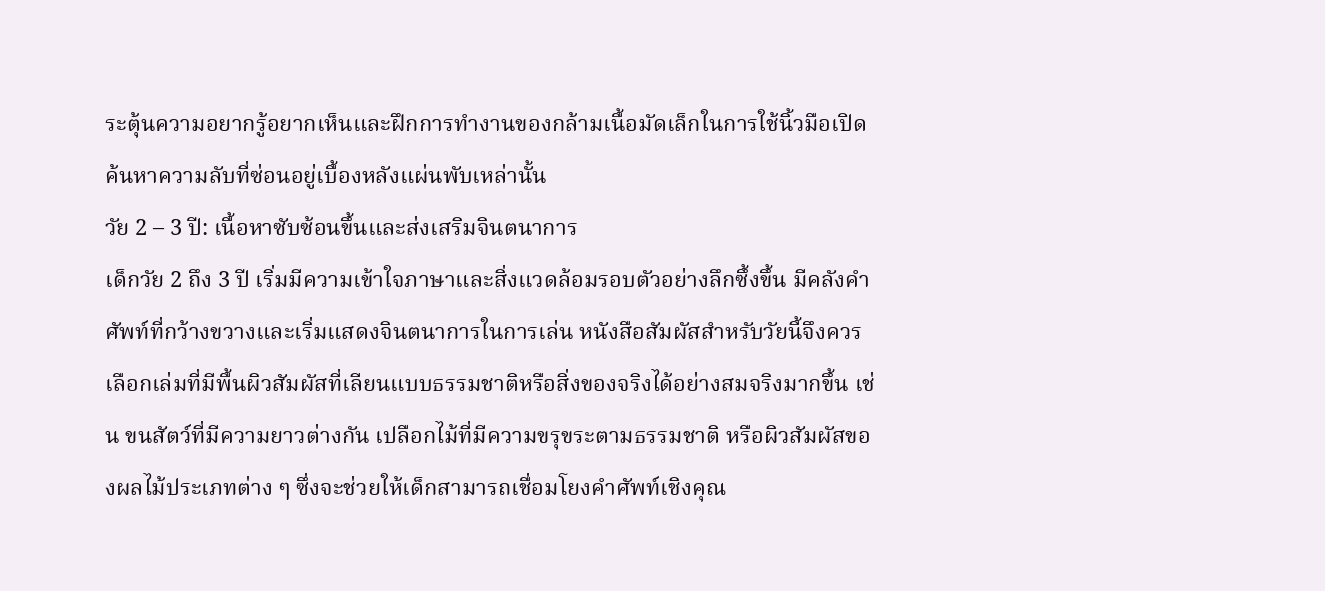ระตุ้นความอยากรู้อยากเห็นและฝึกการทำงานของกล้ามเนื้อมัดเล็กในการใช้นิ้วมือเปิดค้นหาความลับที่ซ่อนอยู่เบื้องหลังแผ่นพับเหล่านั้น
วัย 2 – 3 ปี: เนื้อหาซับซ้อนขึ้นและส่งเสริมจินตนาการ
เด็กวัย 2 ถึง 3 ปี เริ่มมีความเข้าใจภาษาและสิ่งแวดล้อมรอบตัวอย่างลึกซึ้งขึ้น มีคลังคำศัพท์ที่กว้างขวางและเริ่มแสดงจินตนาการในการเล่น หนังสือสัมผัสสำหรับวัยนี้จึงควรเลือกเล่มที่มีพื้นผิวสัมผัสที่เลียนแบบธรรมชาติหรือสิ่งของจริงได้อย่างสมจริงมากขึ้น เช่น ขนสัตว์ที่มีความยาวต่างกัน เปลือกไม้ที่มีความขรุขระตามธรรมชาติ หรือผิวสัมผัสของผลไม้ประเภทต่าง ๆ ซึ่งจะช่วยให้เด็กสามารถเชื่อมโยงคำศัพท์เชิงคุณ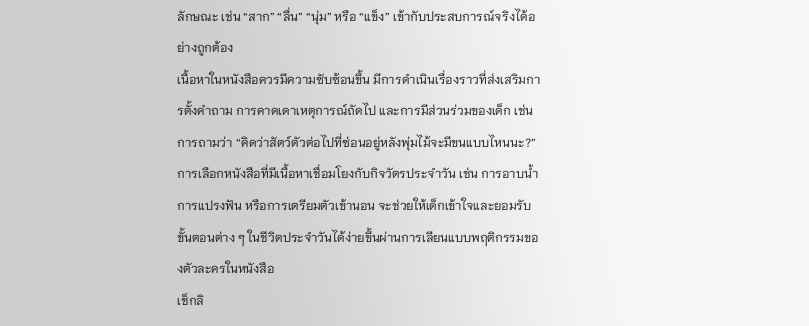ลักษณะ เช่น “สาก” “ลื่น” “นุ่ม” หรือ “แข็ง” เข้ากับประสบการณ์จริงได้อย่างถูกต้อง
เนื้อหาในหนังสือควรมีความซับซ้อนขึ้น มีการดำเนินเรื่องราวที่ส่งเสริมการตั้งคำถาม การคาดเดาเหตุการณ์ถัดไป และการมีส่วนร่วมของเด็ก เช่น การถามว่า “คิดว่าสัตว์ตัวต่อไปที่ซ่อนอยู่หลังพุ่มไม้จะมีขนแบบไหนนะ?” การเลือกหนังสือที่มีเนื้อหาเชื่อมโยงกับกิจวัตรประจำวัน เช่น การอาบน้ำ การแปรงฟัน หรือการเตรียมตัวเข้านอน จะช่วยให้เด็กเข้าใจและยอมรับขั้นตอนต่าง ๆ ในชีวิตประจำวันได้ง่ายขึ้นผ่านการเลียนแบบพฤติกรรมของตัวละครในหนังสือ
เช็กลิ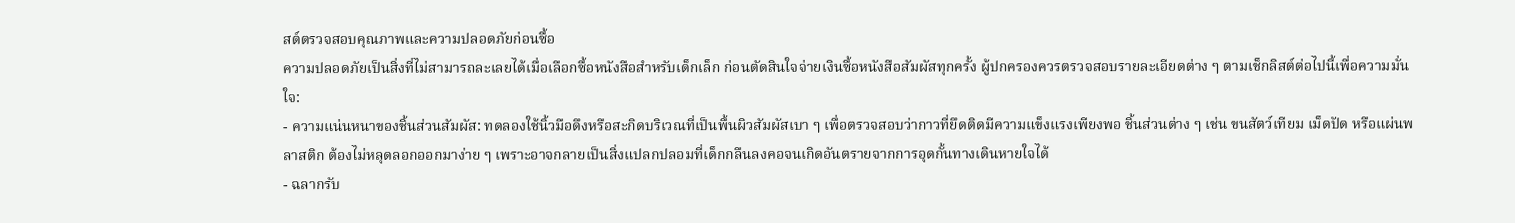สต์ตรวจสอบคุณภาพและความปลอดภัยก่อนซื้อ
ความปลอดภัยเป็นสิ่งที่ไม่สามารถละเลยได้เมื่อเลือกซื้อหนังสือสำหรับเด็กเล็ก ก่อนตัดสินใจจ่ายเงินซื้อหนังสือสัมผัสทุกครั้ง ผู้ปกครองควรตรวจสอบรายละเอียดต่าง ๆ ตามเช็กลิสต์ต่อไปนี้เพื่อความมั่นใจ:
- ความแน่นหนาของชิ้นส่วนสัมผัส: ทดลองใช้นิ้วมือดึงหรือสะกิดบริเวณที่เป็นพื้นผิวสัมผัสเบา ๆ เพื่อตรวจสอบว่ากาวที่ยึดติดมีความแข็งแรงเพียงพอ ชิ้นส่วนต่าง ๆ เช่น ขนสัตว์เทียม เม็ดปัด หรือแผ่นพลาสติก ต้องไม่หลุดลอกออกมาง่าย ๆ เพราะอาจกลายเป็นสิ่งแปลกปลอมที่เด็กกลืนลงคอจนเกิดอันตรายจากการอุดกั้นทางเดินหายใจได้
- ฉลากรับ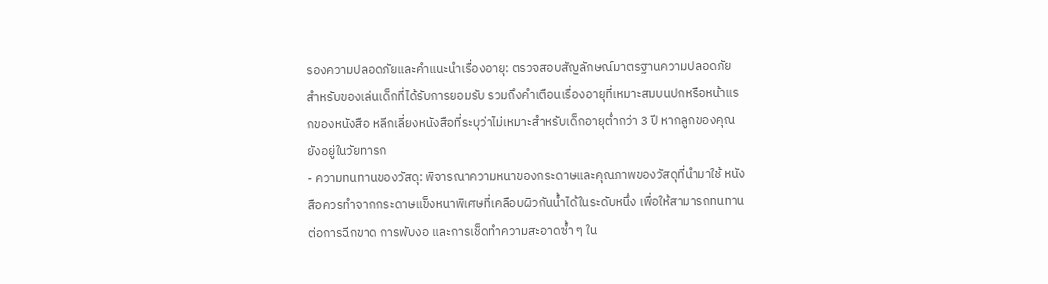รองความปลอดภัยและคำแนะนำเรื่องอายุ: ตรวจสอบสัญลักษณ์มาตรฐานความปลอดภัยสำหรับของเล่นเด็กที่ได้รับการยอมรับ รวมถึงคำเตือนเรื่องอายุที่เหมาะสมบนปกหรือหน้าแรกของหนังสือ หลีกเลี่ยงหนังสือที่ระบุว่าไม่เหมาะสำหรับเด็กอายุต่ำกว่า 3 ปี หากลูกของคุณยังอยู่ในวัยทารก
- ความทนทานของวัสดุ: พิจารณาความหนาของกระดาษและคุณภาพของวัสดุที่นำมาใช้ หนังสือควรทำจากกระดาษแข็งหนาพิเศษที่เคลือบผิวกันน้ำได้ในระดับหนึ่ง เพื่อให้สามารถทนทานต่อการฉีกขาด การพับงอ และการเช็ดทำความสะอาดซ้ำ ๆ ใน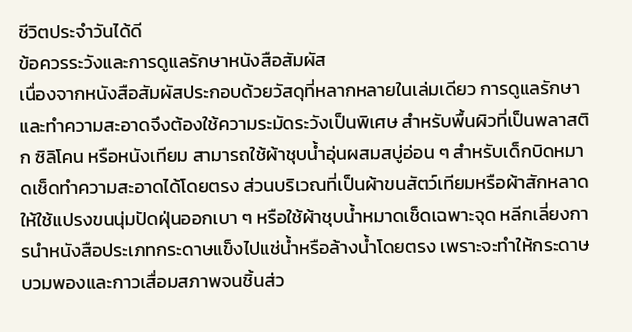ชีวิตประจำวันได้ดี
ข้อควรระวังและการดูแลรักษาหนังสือสัมผัส
เนื่องจากหนังสือสัมผัสประกอบด้วยวัสดุที่หลากหลายในเล่มเดียว การดูแลรักษาและทำความสะอาดจึงต้องใช้ความระมัดระวังเป็นพิเศษ สำหรับพื้นผิวที่เป็นพลาสติก ซิลิโคน หรือหนังเทียม สามารถใช้ผ้าชุบน้ำอุ่นผสมสบู่อ่อน ๆ สำหรับเด็กบิดหมาดเช็ดทำความสะอาดได้โดยตรง ส่วนบริเวณที่เป็นผ้าขนสัตว์เทียมหรือผ้าสักหลาด ให้ใช้แปรงขนนุ่มปัดฝุ่นออกเบา ๆ หรือใช้ผ้าชุบน้ำหมาดเช็ดเฉพาะจุด หลีกเลี่ยงการนำหนังสือประเภทกระดาษแข็งไปแช่น้ำหรือล้างน้ำโดยตรง เพราะจะทำให้กระดาษบวมพองและกาวเสื่อมสภาพจนชิ้นส่ว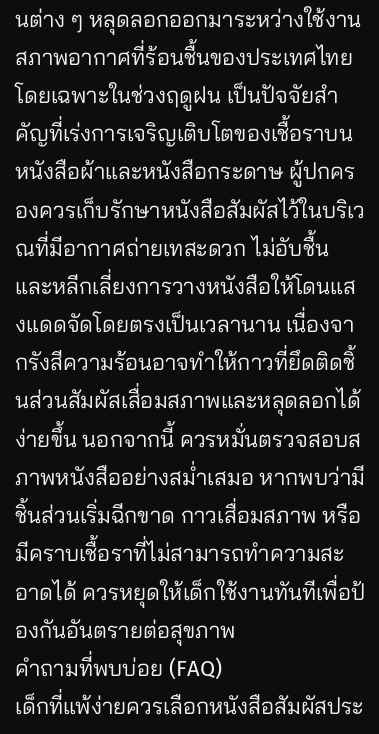นต่าง ๆ หลุดลอกออกมาระหว่างใช้งาน
สภาพอากาศที่ร้อนชื้นของประเทศไทย โดยเฉพาะในช่วงฤดูฝน เป็นปัจจัยสำคัญที่เร่งการเจริญเติบโตของเชื้อราบนหนังสือผ้าและหนังสือกระดาษ ผู้ปกครองควรเก็บรักษาหนังสือสัมผัสไว้ในบริเวณที่มีอากาศถ่ายเทสะดวก ไม่อับชื้น และหลีกเลี่ยงการวางหนังสือให้โดนแสงแดดจัดโดยตรงเป็นเวลานาน เนื่องจากรังสีความร้อนอาจทำให้กาวที่ยึดติดชิ้นส่วนสัมผัสเสื่อมสภาพและหลุดลอกได้ง่ายขึ้น นอกจากนี้ ควรหมั่นตรวจสอบสภาพหนังสืออย่างสม่ำเสมอ หากพบว่ามีชิ้นส่วนเริ่มฉีกขาด กาวเสื่อมสภาพ หรือมีคราบเชื้อราที่ไม่สามารถทำความสะอาดได้ ควรหยุดให้เด็กใช้งานทันทีเพื่อป้องกันอันตรายต่อสุขภาพ
คำถามที่พบบ่อย (FAQ)
เด็กที่แพ้ง่ายควรเลือกหนังสือสัมผัสประ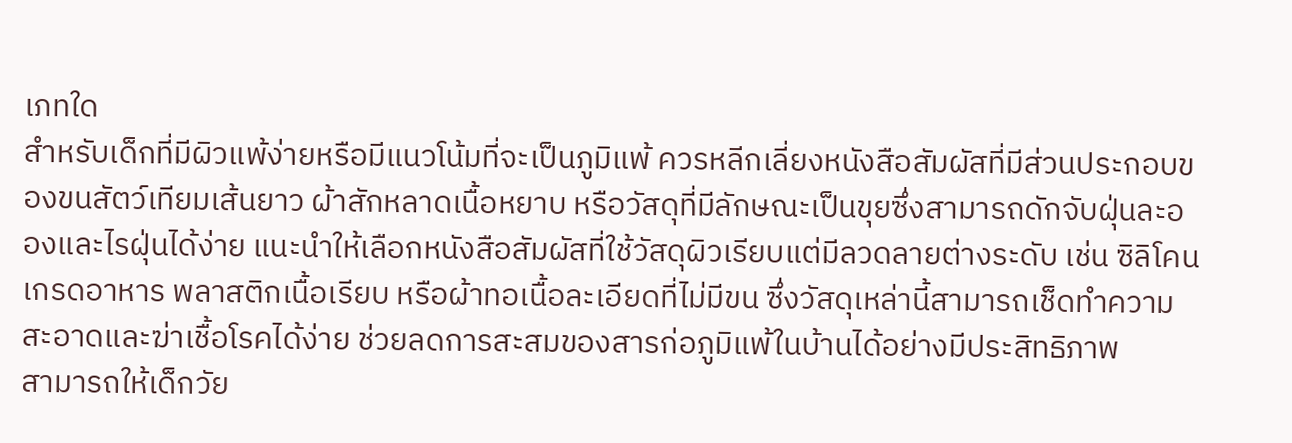เภทใด
สำหรับเด็กที่มีผิวแพ้ง่ายหรือมีแนวโน้มที่จะเป็นภูมิแพ้ ควรหลีกเลี่ยงหนังสือสัมผัสที่มีส่วนประกอบของขนสัตว์เทียมเส้นยาว ผ้าสักหลาดเนื้อหยาบ หรือวัสดุที่มีลักษณะเป็นขุยซึ่งสามารถดักจับฝุ่นละอองและไรฝุ่นได้ง่าย แนะนำให้เลือกหนังสือสัมผัสที่ใช้วัสดุผิวเรียบแต่มีลวดลายต่างระดับ เช่น ซิลิโคนเกรดอาหาร พลาสติกเนื้อเรียบ หรือผ้าทอเนื้อละเอียดที่ไม่มีขน ซึ่งวัสดุเหล่านี้สามารถเช็ดทำความสะอาดและฆ่าเชื้อโรคได้ง่าย ช่วยลดการสะสมของสารก่อภูมิแพ้ในบ้านได้อย่างมีประสิทธิภาพ
สามารถให้เด็กวัย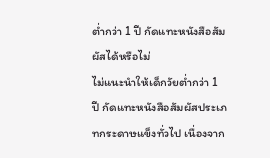ต่ำกว่า 1 ปี กัดแทะหนังสือสัมผัสได้หรือไม่
ไม่แนะนำให้เด็กวัยต่ำกว่า 1 ปี กัดแทะหนังสือสัมผัสประเภทกระดาษแข็งทั่วไป เนื่องจาก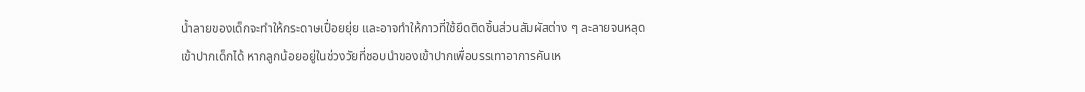น้ำลายของเด็กจะทำให้กระดาษเปื่อยยุ่ย และอาจทำให้กาวที่ใช้ยึดติดชิ้นส่วนสัมผัสต่าง ๆ ละลายจนหลุดเข้าปากเด็กได้ หากลูกน้อยอยู่ในช่วงวัยที่ชอบนำของเข้าปากเพื่อบรรเทาอาการคันเห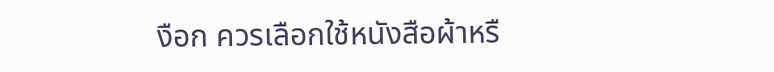งือก ควรเลือกใช้หนังสือผ้าหรื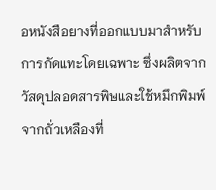อหนังสือยางที่ออกแบบมาสำหรับการกัดแทะโดยเฉพาะ ซึ่งผลิตจากวัสดุปลอดสารพิษและใช้หมึกพิมพ์จากถั่วเหลืองที่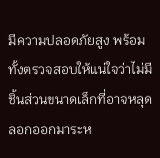มีความปลอดภัยสูง พร้อมทั้งตรวจสอบให้แน่ใจว่าไม่มีชิ้นส่วนขนาดเล็กที่อาจหลุดลอกออกมาระห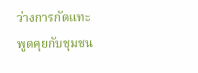ว่างการกัดแทะ
พูดคุยกับชุมชน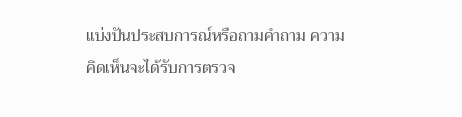แบ่งปันประสบการณ์หรือถามคำถาม ความคิดเห็นจะได้รับการตรวจ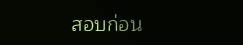สอบก่อน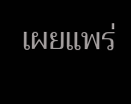เผยแพร่